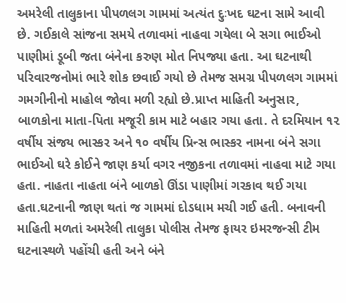અમરેલી તાલુકાના પીપળલગ ગામમાં અત્યંત દુઃખદ ઘટના સામે આવી છે. ગઈકાલે સાંજના સમયે તળાવમાં નાહવા ગયેલા બે સગા ભાઈઓ પાણીમાં ડૂબી જતા બંનેના કરુણ મોત નિપજ્યા હતા. આ ઘટનાથી પરિવારજનોમાં ભારે શોક છવાઈ ગયો છે તેમજ સમગ્ર પીપળલગ ગામમાં ગમગીનીનો માહોલ જોવા મળી રહ્યો છે.પ્રાપ્ત માહિતી અનુસાર, બાળકોના માતા-પિતા મજૂરી કામ માટે બહાર ગયા હતા. તે દરમિયાન ૧૨ વર્ષીય સંજય ભાસ્કર અને ૧૦ વર્ષીય પ્રિન્સ ભાસ્કર નામના બંને સગા ભાઈઓ ઘરે કોઈને જાણ કર્યા વગર નજીકના તળાવમાં નાહવા માટે ગયા હતા. નાહતા નાહતા બંને બાળકો ઊંડા પાણીમાં ગરકાવ થઈ ગયા હતા.ઘટનાની જાણ થતાં જ ગામમાં દોડધામ મચી ગઈ હતી. બનાવની માહિતી મળતાં અમરેલી તાલુકા પોલીસ તેમજ ફાયર ઇમરજન્સી ટીમ ઘટનાસ્થળે પહોંચી હતી અને બંને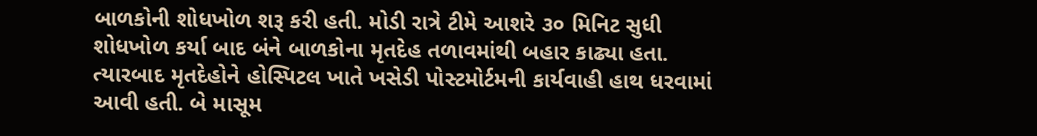બાળકોની શોધખોળ શરૂ કરી હતી. મોડી રાત્રે ટીમે આશરે ૩૦ મિનિટ સુધી શોધખોળ કર્યા બાદ બંને બાળકોના મૃતદેહ તળાવમાંથી બહાર કાઢ્યા હતા. ત્યારબાદ મૃતદેહોને હોસ્પિટલ ખાતે ખસેડી પોસ્ટમોર્ટમની કાર્યવાહી હાથ ધરવામાં આવી હતી. બે માસૂમ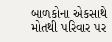બાળકોના એકસાથે મોતથી પરિવાર પર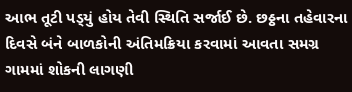આભ તૂટી પડ્‌યું હોય તેવી સ્થિતિ સર્જાઈ છે. છઠ્ઠના તહેવારના દિવસે બંને બાળકોની અંતિમક્રિયા કરવામાં આવતા સમગ્ર ગામમાં શોકની લાગણી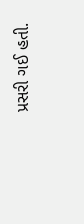પ્રસરી ગઈ હતી.